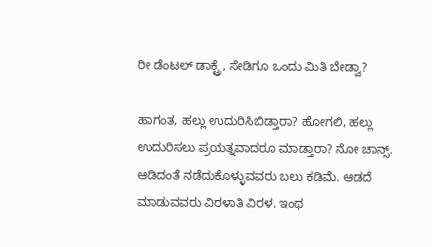ರೀ ಡೆಂಟಲ್ ಡಾಕ್ಟ್ರೆ, ಸೇಡಿಗೂ ಒಂದು ಮಿತಿ ಬೇಡ್ವಾ?

ಹಾಗಂತ, ಹಲ್ಲು ಉದುರಿಸಿಬಿಡ್ತಾರಾ? ಹೋಗಲಿ, ಹಲ್ಲು ಉದುರಿಸಲು ಪ್ರಯತ್ನವಾದರೂ ಮಾಡ್ತಾರಾ? ನೋ ಚಾನ್ಸ್. ಆಡಿದಂತೆ ನಡೆದುಕೊಳ್ಳುವವರು ಬಲು ಕಡಿಮೆ. ಆಡದೆ ಮಾಡುವವರು ವಿರಳಾತಿ ವಿರಳ. ಇಂಥ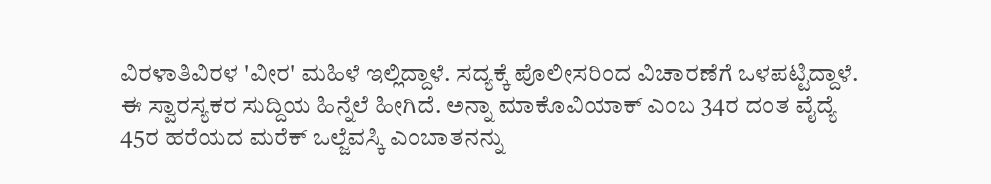ವಿರಳಾತಿವಿರಳ 'ವೀರ' ಮಹಿಳೆ ಇಲ್ಲಿದ್ದಾಳೆ. ಸದ್ಯಕ್ಕೆ ಪೊಲೀಸರಿಂದ ವಿಚಾರಣೆಗೆ ಒಳಪಟ್ಟಿದ್ದಾಳೆ.
ಈ ಸ್ವಾರಸ್ಯಕರ ಸುದ್ದಿಯ ಹಿನ್ನೆಲೆ ಹೀಗಿದೆ. ಅನ್ನಾ ಮಾಕೊವಿಯಾಕ್ ಎಂಬ 34ರ ದಂತ ವೈದ್ಯೆ 45ರ ಹರೆಯದ ಮರೆಕ್ ಒಲ್ಜೆವಸ್ಕಿ ಎಂಬಾತನನ್ನು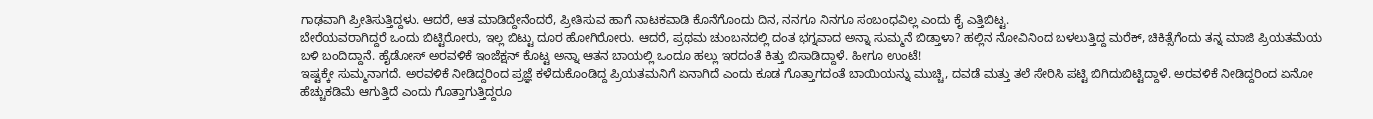ಗಾಢವಾಗಿ ಪ್ರೀತಿಸುತ್ತಿದ್ದಳು. ಆದರೆ, ಆತ ಮಾಡಿದ್ದೇನೆಂದರೆ, ಪ್ರೀತಿಸುವ ಹಾಗೆ ನಾಟಕವಾಡಿ ಕೊನೆಗೊಂದು ದಿನ, ನನಗೂ ನಿನಗೂ ಸಂಬಂಧವಿಲ್ಲ ಎಂದು ಕೈ ಎತ್ತಿಬಿಟ್ಟ.
ಬೇರೆಯವರಾಗಿದ್ದರೆ ಒಂದು ಬಿಟ್ಟಿರೋರು, ಇಲ್ಲ ಬಿಟ್ಟು ದೂರ ಹೋಗಿರೋರು. ಆದರೆ, ಪ್ರಥಮ ಚುಂಬನದಲ್ಲಿ ದಂತ ಭಗ್ನವಾದ ಅನ್ನಾ ಸುಮ್ಮನೆ ಬಿಡ್ತಾಳಾ? ಹಲ್ಲಿನ ನೋವಿನಿಂದ ಬಳಲುತ್ತಿದ್ದ ಮರೆಕ್, ಚಿಕಿತ್ಸೆಗೆಂದು ತನ್ನ ಮಾಜಿ ಪ್ರಿಯತಮೆಯ ಬಳಿ ಬಂದಿದ್ದಾನೆ. ಹೈಡೋಸ್ ಅರವಳಿಕೆ ಇಂಜೆಕ್ಷನ್ ಕೊಟ್ಟ ಅನ್ನಾ ಆತನ ಬಾಯಲ್ಲಿ ಒಂದೂ ಹಲ್ಲು ಇರದಂತೆ ಕಿತ್ತು ಬಿಸಾಡಿದ್ದಾಳೆ. ಹೀಗೂ ಉಂಟೆ!
ಇಷ್ಟಕ್ಕೇ ಸುಮ್ಮನಾಗದೆ. ಅರವಳಿಕೆ ನೀಡಿದ್ದರಿಂದ ಪ್ರಜ್ಞೆ ಕಳೆದುಕೊಂಡಿದ್ದ ಪ್ರಿಯತಮನಿಗೆ ಏನಾಗಿದೆ ಎಂದು ಕೂಡ ಗೊತ್ತಾಗದಂತೆ ಬಾಯಿಯನ್ನು ಮುಚ್ಚಿ, ದವಡೆ ಮತ್ತು ತಲೆ ಸೇರಿಸಿ ಪಟ್ಟಿ ಬಿಗಿದುಬಿಟ್ಟಿದ್ದಾಳೆ. ಅರವಳಿಕೆ ನೀಡಿದ್ದರಿಂದ ಏನೋ ಹೆಚ್ಚುಕಡಿಮೆ ಆಗುತ್ತಿದೆ ಎಂದು ಗೊತ್ತಾಗುತ್ತಿದ್ದರೂ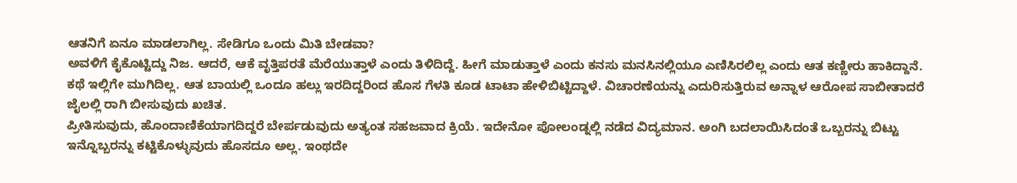ಆತನಿಗೆ ಏನೂ ಮಾಡಲಾಗಿಲ್ಲ. ಸೇಡಿಗೂ ಒಂದು ಮಿತಿ ಬೇಡವಾ?
ಅವಳಿಗೆ ಕೈಕೊಟ್ಟಿದ್ದು ನಿಜ. ಆದರೆ, ಆಕೆ ವೃತ್ತಿಪರತೆ ಮೆರೆಯುತ್ತಾಳೆ ಎಂದು ತಿಳಿದಿದ್ದೆ. ಹೀಗೆ ಮಾಡುತ್ತಾಳೆ ಎಂದು ಕನಸು ಮನಸಿನಲ್ಲಿಯೂ ಎಣಿಸಿರಲಿಲ್ಲ ಎಂದು ಆತ ಕಣ್ಣೀರು ಹಾಕಿದ್ದಾನೆ. ಕಥೆ ಇಲ್ಲಿಗೇ ಮುಗಿದಿಲ್ಲ. ಆತ ಬಾಯಲ್ಲಿ ಒಂದೂ ಹಲ್ಲು ಇರದಿದ್ದರಿಂದ ಹೊಸ ಗೆಳತಿ ಕೂಡ ಟಾಟಾ ಹೇಳಿಬಿಟ್ಟಿದ್ದಾಳೆ. ವಿಚಾರಣೆಯನ್ನು ಎದುರಿಸುತ್ತಿರುವ ಅನ್ನಾಳ ಆರೋಪ ಸಾಬೀತಾದರೆ ಜೈಲಲ್ಲಿ ರಾಗಿ ಬೀಸುವುದು ಖಚಿತ.
ಪ್ರೀತಿಸುವುದು, ಹೊಂದಾಣಿಕೆಯಾಗದಿದ್ದರೆ ಬೇರ್ಪಡುವುದು ಅತ್ಯಂತ ಸಹಜವಾದ ಕ್ರಿಯೆ. ಇದೇನೋ ಪೋಲಂಡ್ನಲ್ಲಿ ನಡೆದ ವಿದ್ಯಮಾನ. ಅಂಗಿ ಬದಲಾಯಿಸಿದಂತೆ ಒಬ್ಬರನ್ನು ಬಿಟ್ಟು ಇನ್ನೊಬ್ಬರನ್ನು ಕಟ್ಟಿಕೊಳ್ಳುವುದು ಹೊಸದೂ ಅಲ್ಲ. ಇಂಥದೇ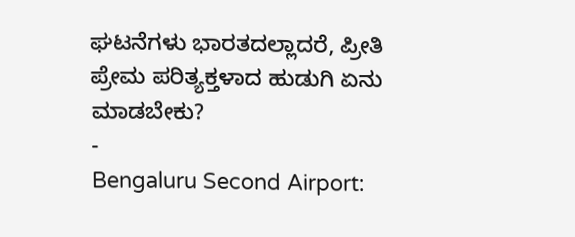ಘಟನೆಗಳು ಭಾರತದಲ್ಲಾದರೆ, ಪ್ರೀತಿ ಪ್ರೇಮ ಪರಿತ್ಯಕ್ತಳಾದ ಹುಡುಗಿ ಏನು ಮಾಡಬೇಕು?
-
Bengaluru Second Airport: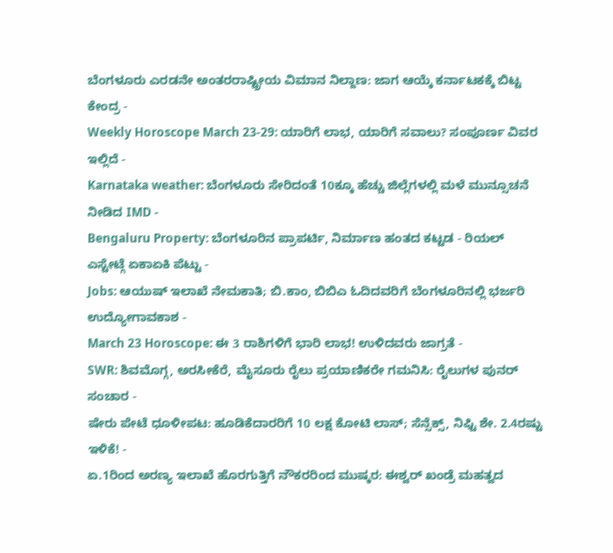ಬೆಂಗಳೂರು ಎರಡನೇ ಅಂತರರಾಷ್ಟ್ರೀಯ ವಿಮಾನ ನಿಲ್ದಾಣ: ಜಾಗ ಆಯ್ಕೆ ಕರ್ನಾಟಕಕ್ಕೆ ಬಿಟ್ಟ ಕೇಂದ್ರ -
Weekly Horoscope March 23-29: ಯಾರಿಗೆ ಲಾಭ, ಯಾರಿಗೆ ಸವಾಲು? ಸಂಪೂರ್ಣ ವಿವರ ಇಲ್ಲಿದೆ -
Karnataka weather: ಬೆಂಗಳೂರು ಸೇರಿದಂತೆ 10ಕ್ಕೂ ಹೆಚ್ಚು ಜಿಲ್ಲೆಗಳಲ್ಲಿ ಮಳೆ ಮುನ್ಸೂಚನೆ ನೀಡಿದ IMD -
Bengaluru Property: ಬೆಂಗಳೂರಿನ ಪ್ರಾಪರ್ಟಿ, ನಿರ್ಮಾಣ ಹಂತದ ಕಟ್ಟಡ - ರಿಯಲ್ ಎಸ್ಟೇಟ್ಗೆ ಏಕಾಏಕಿ ಪೆಟ್ಟು -
Jobs: ಆಯುಷ್ ಇಲಾಖೆ ನೇಮಕಾತಿ; ಬಿ.ಕಾಂ, ಬಿಬಿಎ ಓದಿದವರಿಗೆ ಬೆಂಗಳೂರಿನಲ್ಲಿ ಭರ್ಜರಿ ಉದ್ಯೋಗಾವಕಾಶ -
March 23 Horoscope: ಈ 3 ರಾಶಿಗಳಿಗೆ ಭಾರಿ ಲಾಭ! ಉಳಿದವರು ಜಾಗ್ರತೆ -
SWR: ಶಿವಮೊಗ್ಗ, ಅರಸೀಕೆರೆ, ಮೈಸೂರು ರೈಲು ಪ್ರಯಾಣಿಕರೇ ಗಮನಿಸಿ: ರೈಲುಗಳ ಪುನರ್ ಸಂಚಾರ -
ಷೇರು ಪೇಟೆ ಧೂಳೀಪಟ: ಹೂಡಿಕೆದಾರರಿಗೆ 10 ಲಕ್ಷ ಕೋಟಿ ಲಾಸ್; ಸೆನ್ಸೆಕ್ಸ್, ನಿಫ್ಟಿ ಶೇ. 2.4ರಷ್ಟು ಇಳಿಕೆ! -
ಏ.1ರಿಂದ ಅರಣ್ಯ ಇಲಾಖೆ ಹೊರಗುತ್ತಿಗೆ ನೌಕರರಿಂದ ಮುಷ್ಕರ: ಈಶ್ವರ್ ಖಂಡ್ರೆ ಮಹತ್ವದ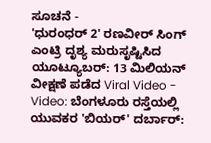ಸೂಚನೆ -
'ಧುರಂಧರ್ 2' ರಣವೀರ್ ಸಿಂಗ್ ಎಂಟ್ರಿ ದೃಶ್ಯ ಮರುಸೃಷ್ಟಿಸಿದ ಯೂಟ್ಯೂಬರ್: 13 ಮಿಲಿಯನ್ ವೀಕ್ಷಣೆ ಪಡೆದ Viral Video -
Video: ಬೆಂಗಳೂರು ರಸ್ತೆಯಲ್ಲಿ ಯುವಕರ 'ಬಿಯರ್' ದರ್ಬಾರ್: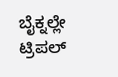ಬೈಕ್ನಲ್ಲೇ ಟ್ರಿಪಲ್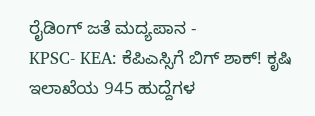ರೈಡಿಂಗ್ ಜತೆ ಮದ್ಯಪಾನ -
KPSC- KEA: ಕೆಪಿಎಸ್ಸಿಗೆ ಬಿಗ್ ಶಾಕ್! ಕೃಷಿ ಇಲಾಖೆಯ 945 ಹುದ್ದೆಗಳ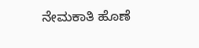ನೇಮಕಾತಿ ಹೊಣೆ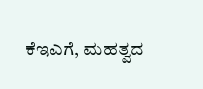ಕೆಇಎಗೆ, ಮಹತ್ವದ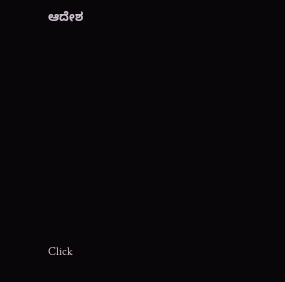ಆದೇಶ












Click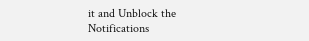it and Unblock the Notifications